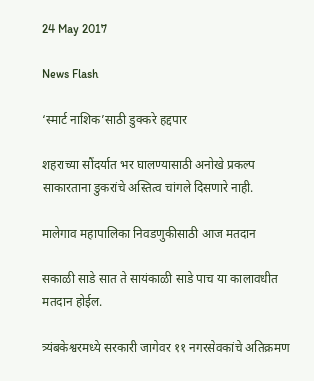24 May 2017

News Flash

‘स्मार्ट नाशिक’साठी डुक्करे हद्दपार

शहराच्या सौंदर्यात भर घालण्यासाठी अनोखे प्रकल्प साकारताना डुकरांचे अस्तित्व चांगले दिसणारे नाही.

मालेगाव महापालिका निवडणुकीसाठी आज मतदान

सकाळी साडे सात ते सायंकाळी साडे पाच या कालावधीत मतदान होईल.

त्र्यंबकेश्वरमध्ये सरकारी जागेवर ११ नगरसेवकांचे अतिक्रमण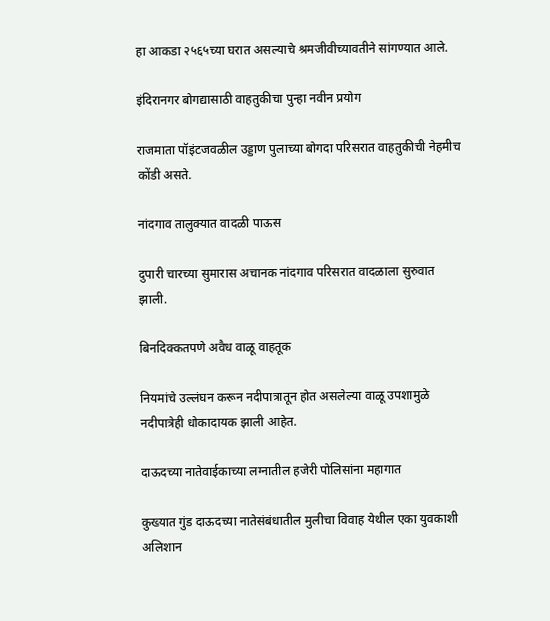हा आकडा २५६५च्या घरात असल्याचे श्रमजीवीच्यावतीने सांगण्यात आले.

इंदिरानगर बोगद्यासाठी वाहतुकीचा पुन्हा नवीन प्रयोग

राजमाता पॉइंटजवळील उड्डाण पुलाच्या बोगदा परिसरात वाहतुकीची नेहमीच कोंडी असते.

नांदगाव तालुक्यात वादळी पाऊस

दुपारी चारच्या सुमारास अचानक नांदगाव परिसरात वादळाला सुरुवात झाली.

बिनदिक्कतपणे अवैध वाळू वाहतूक

नियमांचे उल्लंघन करून नदीपात्रातून होत असलेल्या वाळू उपशामुळे नदीपात्रेही धोकादायक झाली आहेत.

दाऊदच्या नातेवाईकाच्या लग्नातील हजेरी पोलिसांना महागात

कुख्यात गुंड दाऊदच्या नातेसंबंधातील मुलीचा विवाह येथील एका युवकाशी अलिशान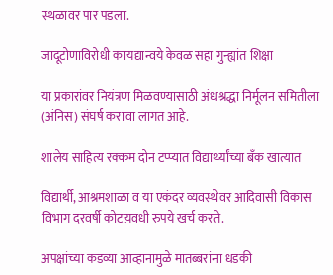स्थळावर पार पडला.

जादूटोणाविरोधी कायद्यान्वये केवळ सहा गुन्ह्यांत शिक्षा

या प्रकारांवर नियंत्रण मिळवण्यासाठी अंधश्रद्धा निर्मूलन समितीला (अंनिस) संघर्ष करावा लागत आहे.

शालेय साहित्य रक्कम दोन टप्प्यात विद्यार्थ्यांच्या बँक खात्यात

विद्यार्थी, आश्रमशाळा व या एकंदर व्यवस्थेवर आदिवासी विकास विभाग दरवर्षी कोटय़वधी रुपये खर्च करते.

अपक्षांच्या कडव्या आव्हानामुळे मातब्बरांना धडकी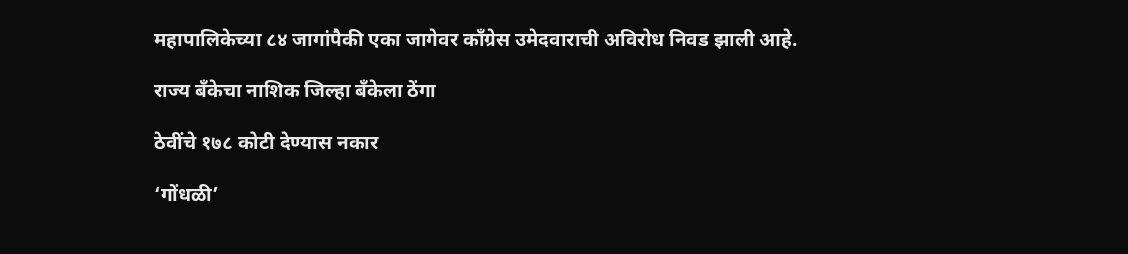महापालिकेच्या ८४ जागांपैकी एका जागेवर काँग्रेस उमेदवाराची अविरोध निवड झाली आहे.

राज्य बँकेचा नाशिक जिल्हा बँकेला ठेंगा

ठेवींचे १७८ कोटी देण्यास नकार

‘गोंधळी’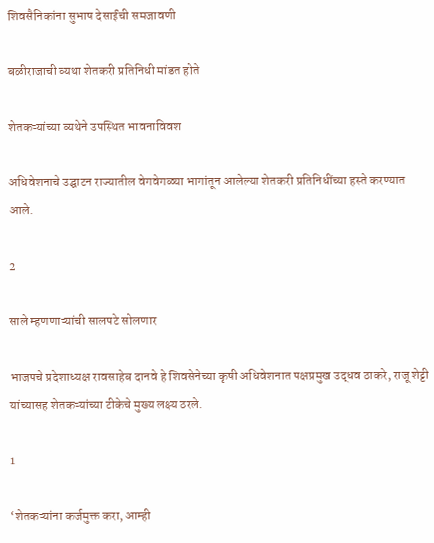शिवसैनिकांना सुभाष देसाईंची समजावणी

बळीराजाची व्यथा शेतकरी प्रतिनिधी मांडत होते

शेतकऱ्यांच्या व्यथेने उपस्थित भावनाविवश

अधिवेशनाचे उद्घाटन राज्यातील वेगवेगळ्या भागांतून आलेल्या शेतकरी प्रतिनिधींच्या हस्ते करण्यात आले.

2

साले म्हणणाऱ्यांची सालपटे सोलणार

भाजपचे प्रदेशाध्यक्ष रावसाहेब दानवे हे शिवसेनेच्या कृषी अधिवेशनात पक्षप्रमुख उद्धव ठाकरे, राजू शेट्टी यांच्यासह शेतकऱ्यांच्या टीकेचे मुख्य लक्ष्य ठरले.

1

‘शेतकऱ्यांना कर्जमुक्त करा, आम्ही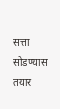सत्ता सोडण्यास तयार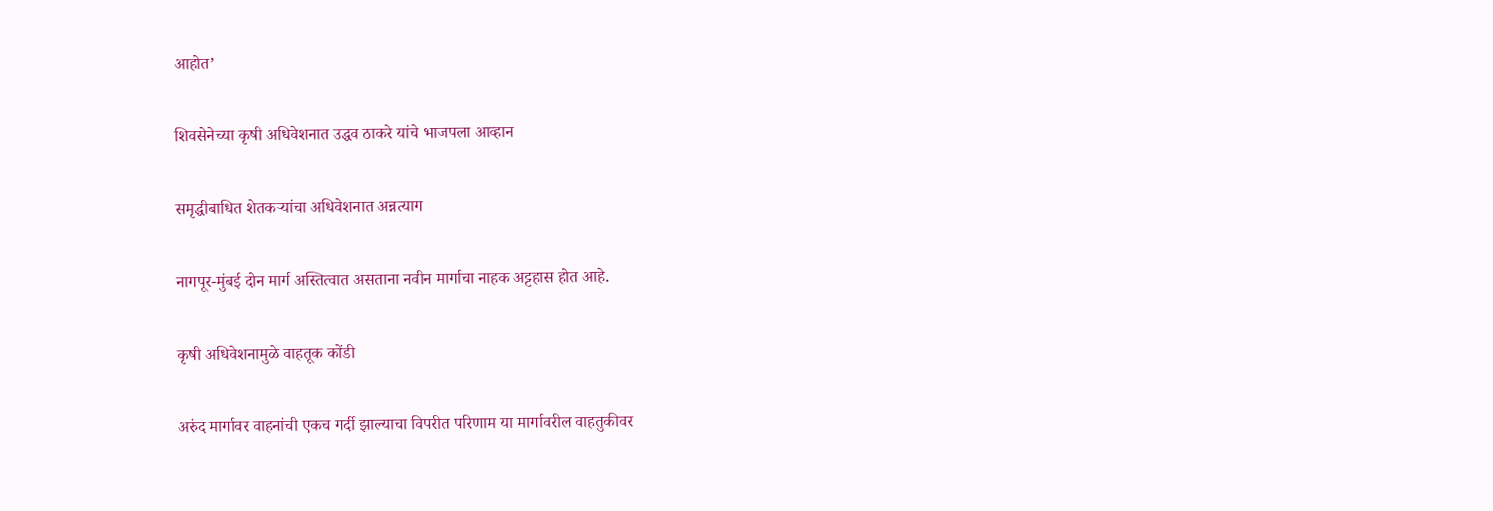आहोत’

शिवसेनेच्या कृषी अधिवेशनात उद्धव ठाकरे यांचे भाजपला आव्हान

समृद्धीबाधित शेतकऱ्यांचा अधिवेशनात अन्नत्याग

नागपूर-मुंबई दोन मार्ग अस्तित्वात असताना नवीन मार्गाचा नाहक अट्टहास होत आहे.

कृषी अधिवेशनामुळे वाहतूक कोंडी

अरुंद मार्गावर वाहनांची एकच गर्दी झाल्याचा विपरीत परिणाम या मार्गावरील वाहतुकीवर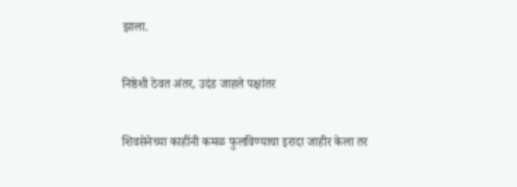झाला.

निष्ठेशी ठेवत अंतर, उदंड जाहले पक्षांतर

शिवसेनेच्या काहींनी कमळ फुलविण्याचा इरादा जाहीर केला तर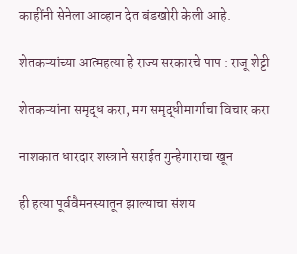काहींनी सेनेला आव्हान देत बंडखोरी केली आहे.

शेतकऱ्यांच्या आत्महत्या हे राज्य सरकारचे पाप : राजू शेट्टी

शेतकऱ्यांना समृद्ध करा, मग समृद्धीमार्गाचा विचार करा

नाशकात धारदार शस्त्राने सराईत गुन्हेगाराचा खून

ही हत्या पूर्ववैमनस्यातून झाल्याचा संशय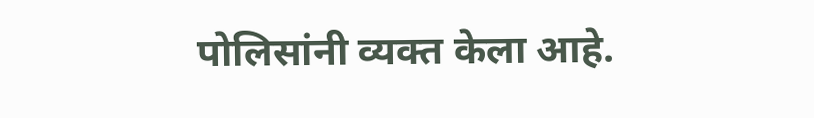पोलिसांनी व्यक्त केला आहे.